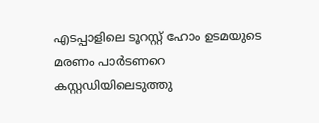എടപ്പാളിലെ ടൂറസ്റ്റ് ഹോം ഉടമയുടെ മരണം പാര്‍ടണറെ കസ്റ്റഡിയിലെടുത്തു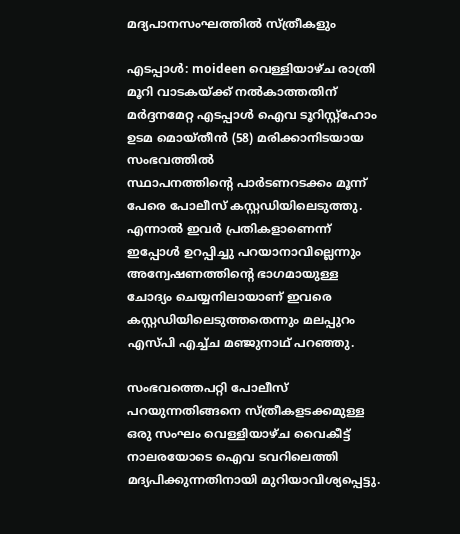മദ്യപാനസംഘത്തില്‍ സ്ത്രീകളും

എടപ്പാള്‍: moideen വെള്ളിയാഴ്ച രാത്രി മൂറി വാടകയ്ക്ക് നല്‍കാത്തതിന് മര്‍ദ്ദനമേറ്റ എടപ്പാള്‍ ഐവ ടൂറിസ്റ്റ്‌ഹോം ഉടമ മൊയ്തീന്‍ (58) മരിക്കാനിടയായ സംഭവത്തില്‍
സ്ഥാപനത്തിന്റെ പാര്‍ടണറടക്കം മൂന്ന് പേരെ പോലീസ് കസ്റ്റഡിയിലെടുത്തു.
എന്നാല്‍ ഇവര്‍ പ്രതികളാണെന്ന് ഇപ്പോള്‍ ഉറപ്പിച്ചു പറയാനാവില്ലെന്നും അന്വേഷണത്തിന്റെ ഭാഗമായുള്ള ചോദ്യം ചെയ്യനിലായാണ് ഇവരെ കസ്റ്റഡിയിലെടുത്തതെന്നും മലപ്പുറം എസ്പി എച്ച്ച മഞ്ജുനാഥ് പറഞ്ഞു.

സംഭവത്തെപറ്റി പോലീസ് പറയുന്നതിങ്ങനെ സ്ത്രീകളടക്കമുള്ള ഒരു സംഘം വെള്ളിയാഴ്ച വൈകീട്ട് നാലരയോടെ ഐവ ടവറിലെത്തി മദ്യപിക്കുന്നതിനായി മുറിയാവിശ്യപ്പെട്ടു.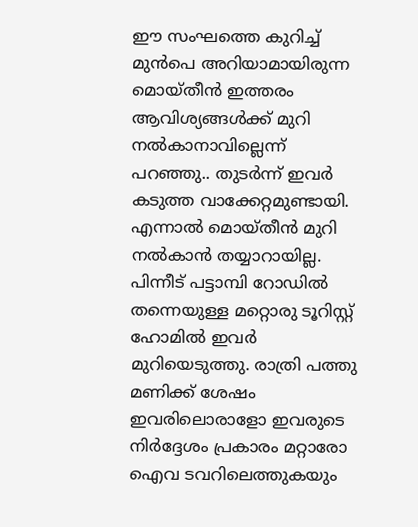ഈ സംഘത്തെ കുറിച്ച് മുന്‍പെ അറിയാമായിരുന്ന മൊയ്തീന്‍ ഇത്തരം ആവിശ്യങ്ങള്‍ക്ക് മുറി നല്‍കാനാവില്ലെന്ന് പറഞ്ഞു.. തുടര്‍ന്ന് ഇവര്‍ കടുത്ത വാക്കേറ്റമുണ്ടായി. എന്നാല്‍ മൊയ്തീന്‍ മുറി നല്‍കാന്‍ തയ്യാറായില്ല.
പിന്നീട് പട്ടാമ്പി റോഡില്‍ തന്നെയുള്ള മറ്റൊരു ടൂറിസ്റ്റ് ഹോമില്‍ ഇവര്‍ മുറിയെടുത്തു. രാത്രി പത്തു മണിക്ക് ശേഷം ഇവരിലൊരാളോ ഇവരുടെ നിര്‍ദ്ദേശം പ്രകാരം മറ്റാരോ ഐവ ടവറിലെത്തുകയും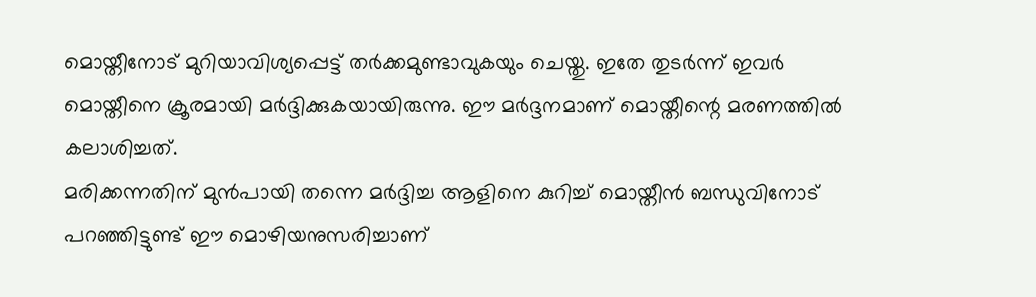മൊയ്തീനോട് മുറിയാവിശ്യപ്പെട്ട് തര്‍ക്കമുണ്ടാവുകയും ചെയ്തു. ഇതേ തുടര്‍ന്ന് ഇവര്‍ മൊയ്തീനെ ക്രൂരമായി മര്‍ദ്ദിക്കുകയായിരുന്നു. ഈ മര്‍ദ്ദനമാണ് മൊയ്തീന്റെ മരണത്തില്‍ കലാശിച്ചത്.
മരിക്കന്നതിന് മുന്‍പായി തന്നെ മര്‍ദ്ദിച്ച ആളിനെ കുറിച്ച് മൊയ്തീന്‍ ബന്ധുവിനോട് പറഞ്ഞിട്ടുണ്ട് ഈ മൊഴിയനുസരിച്ചാണ്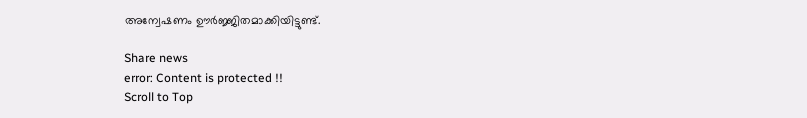അന്വേഷണം ഊര്‍ജ്ജിതമാക്കിയിട്ടുണ്ട്.

Share news
error: Content is protected !!
Scroll to Top